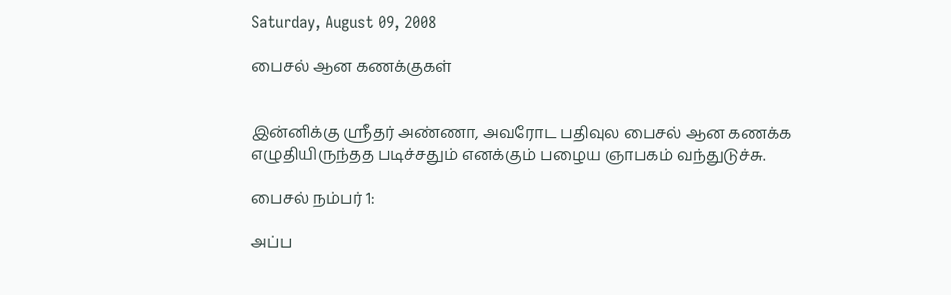Saturday, August 09, 2008

பைசல் ஆன கணக்குகள்


இன்னிக்கு ஸ்ரீதர் அண்ணா, அவரோட பதிவுல பைசல் ஆன கணக்க எழுதியிருந்தத படிச்சதும் எனக்கும் பழைய ஞாபகம் வந்துடுச்சு.

பைசல் நம்பர் 1:

அப்ப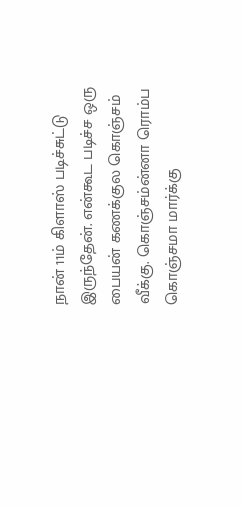நான் 11ம் கிளாஸ் படிச்சுட்டு இருந்தேன். என்கூட படிச்ச ஒரு பையன் கணக்குல கொஞ்சம் வீக்கு. கொஞ்சம்ன்னா ரொம்ப கொஞ்சமா மார்க்கு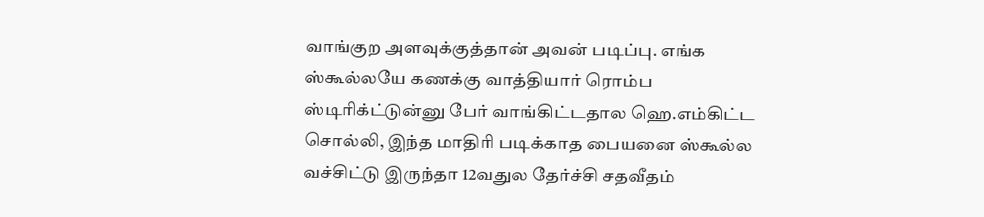வாங்குற அளவுக்குத்தான் அவன் படிப்பு. எங்க ஸ்கூல்லயே கணக்கு வாத்தியார் ரொம்ப ஸ்டிரிக்ட்டுன்னு பேர் வாங்கிட்டதால ஹெ.எம்கிட்ட சொல்லி, இந்த மாதிரி படிக்காத பையனை ஸ்கூல்ல வச்சிட்டு இருந்தா 12வதுல தேர்ச்சி சதவீதம்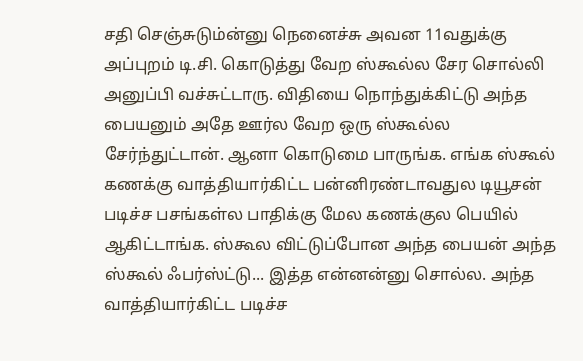சதி செஞ்சுடும்ன்னு நெனைச்சு அவன 11வதுக்கு அப்புறம் டி.சி. கொடுத்து வேற ஸ்கூல்ல சேர சொல்லி அனுப்பி வச்சுட்டாரு. விதியை நொந்துக்கிட்டு அந்த பையனும் அதே ஊர்ல வேற ஒரு ஸ்கூல்ல சேர்ந்துட்டான். ஆனா கொடுமை பாருங்க. எங்க ஸ்கூல் கணக்கு வாத்தியார்கிட்ட பன்னிரண்டாவதுல டியூசன் படிச்ச பசங்கள்ல பாதிக்கு மேல கணக்குல பெயில் ஆகிட்டாங்க. ஸ்கூல விட்டுப்போன அந்த பையன் அந்த ஸ்கூல் ஃபர்ஸ்ட்டு... இத்த என்னன்னு சொல்ல. அந்த வாத்தியார்கிட்ட படிச்ச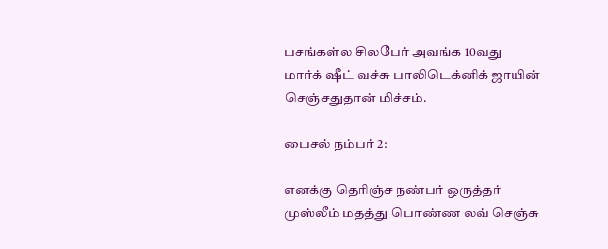பசங்கள்ல சிலபேர் அவங்க 10வது மார்க் ஷீட் வச்சு பாலிடெக்னிக் ஜாயின் செஞ்சதுதான் மிச்சம்.

பைசல் நம்பர் 2:

எனக்கு தெரிஞ்ச நண்பர் ஒருத்தர் முஸ்லீம் மதத்து பொண்ண லவ் செஞ்சு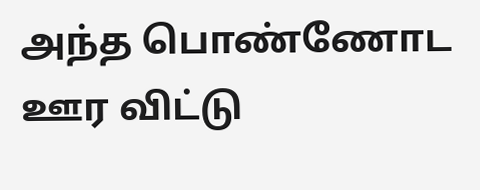அந்த பொண்ணோட ஊர விட்டு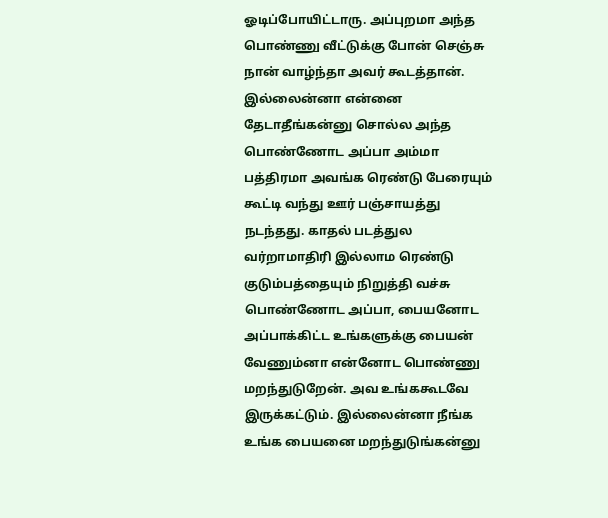ஓடிப்போயிட்டாரு. அப்புறமா அந்த பொண்ணு வீட்டுக்கு போன் செஞ்சு நான் வாழ்ந்தா அவர் கூடத்தான். இல்லைன்னா என்னை தேடாதீங்கன்னு சொல்ல அந்த பொண்ணோட அப்பா அம்மா பத்திரமா அவங்க ரெண்டு பேரையும் கூட்டி வந்து ஊர் பஞ்சாயத்து நடந்தது. காதல் படத்துல வர்றாமாதிரி இல்லாம ரெண்டு குடும்பத்தையும் நிறுத்தி வச்சு பொண்ணோட அப்பா, பையனோட அப்பாக்கிட்ட உங்களுக்கு பையன் வேணும்னா என்னோட பொண்ணு மறந்துடுறேன். அவ உங்ககூடவே இருக்கட்டும். இல்லைன்னா நீங்க உங்க பையனை மறந்துடுங்கன்னு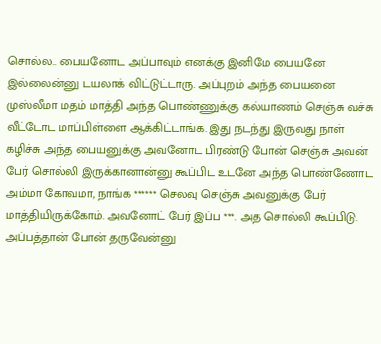சொல்ல.. பையனோட அப்பாவும் எனக்கு இனிமே பையனே இல்லைன்னு டயலாக் விட்டுட்டாரு. அப்புறம் அந்த பையனை முஸ்லீமா மதம் மாத்தி அந்த பொண்ணுக்கு கல்யாணம் செஞ்சு வச்சு வீட்டோட மாப்பிள்ளை ஆக்கிட்டாங்க. இது நடந்து இருவது நாள் கழிச்சு அந்த பையனுக்கு அவனோட பிரண்டு போன் செஞ்சு அவன் பேர் சொல்லி இருக்கானான்னு கூப்பிட உடனே அந்த பொண்ணோட அம்மா கோவமா, நாங்க ****** செலவு செஞ்சு அவனுக்கு பேர் மாத்தியிருக்கோம். அவனோட் பேர் இப்ப ***. அத சொல்லி கூப்பிடு. அப்பத்தான் போன் தருவேன்னு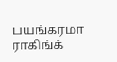பயங்கரமா ராகிங்க்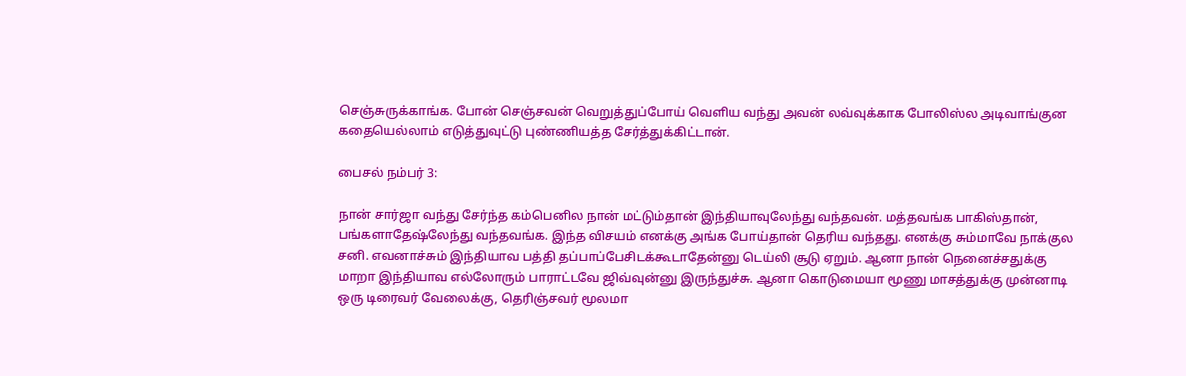செஞ்சுருக்காங்க. போன் செஞ்சவன் வெறுத்துப்போய் வெளிய வந்து அவன் லவ்வுக்காக போலிஸ்ல அடிவாங்குன கதையெல்லாம் எடுத்துவுட்டு புண்ணியத்த சேர்த்துக்கிட்டான்.

பைசல் நம்பர் 3:

நான் சார்ஜா வந்து சேர்ந்த கம்பெனில நான் மட்டும்தான் இந்தியாவுலேந்து வந்தவன். மத்தவங்க பாகிஸ்தான், பங்களாதேஷ்லேந்து வந்தவங்க. இந்த விசயம் எனக்கு அங்க போய்தான் தெரிய வந்தது. எனக்கு சும்மாவே நாக்குல சனி. எவனாச்சும் இந்தியாவ பத்தி தப்பாப்பேசிடக்கூடாதேன்னு டெய்லி சூடு ஏறும். ஆனா நான் நெனைச்சதுக்கு மாறா இந்தியாவ எல்லோரும் பாராட்டவே ஜிவ்வுன்னு இருந்துச்சு. ஆனா கொடுமையா மூணு மாசத்துக்கு முன்னாடி ஒரு டிரைவர் வேலைக்கு, தெரிஞ்சவர் மூலமா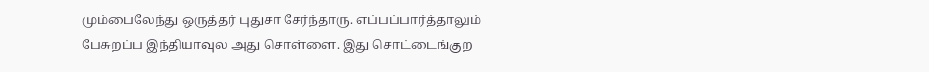மும்பைலேந்து ஒருத்தர் புதுசா சேர்ந்தாரு. எப்பப்பார்த்தாலும் பேசுறப்ப இந்தியாவுல அது சொள்ளை. இது சொட்டைங்குற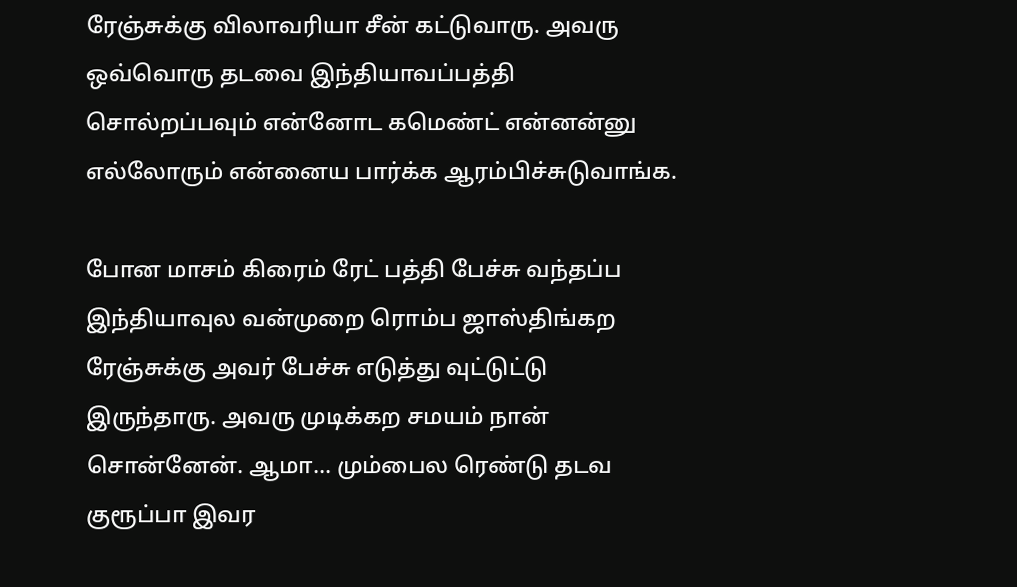ரேஞ்சுக்கு விலாவரியா சீன் கட்டுவாரு. அவரு ஒவ்வொரு தடவை இந்தியாவப்பத்தி சொல்றப்பவும் என்னோட கமெண்ட் என்னன்னு எல்லோரும் என்னைய பார்க்க ஆரம்பிச்சுடுவாங்க.

போன மாசம் கிரைம் ரேட் பத்தி பேச்சு வந்தப்ப இந்தியாவுல வன்முறை ரொம்ப ஜாஸ்திங்கற ரேஞ்சுக்கு அவர் பேச்சு எடுத்து வுட்டுட்டு இருந்தாரு. அவரு முடிக்கற சமயம் நான் சொன்னேன். ஆமா... மும்பைல ரெண்டு தடவ குரூப்பா இவர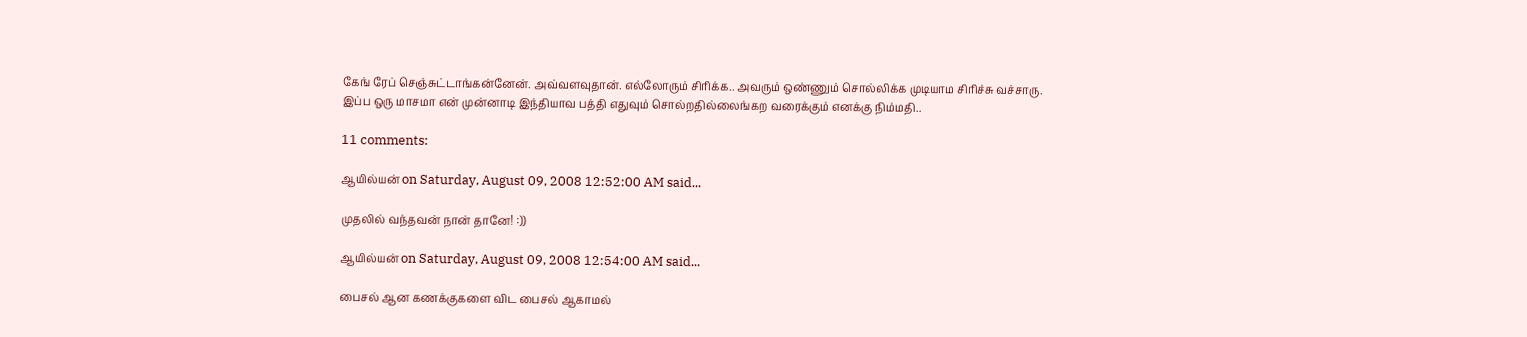கேங் ரேப் செஞ்சுட்டாங்கன்னேன். அவ்வளவுதான். எல்லோரும் சிரிக்க.. அவரும் ஒண்ணும் சொல்லிக்க முடியாம சிரிச்சு வச்சாரு. இப்ப ஒரு மாசமா என் முன்னாடி இந்தியாவ பத்தி எதுவும் சொல்றதில்லைங்கற வரைக்கும் எனக்கு நிம்மதி..

11 comments:

ஆயில்யன் on Saturday, August 09, 2008 12:52:00 AM said...

முதலில் வந்தவன் நான் தானே! :))

ஆயில்யன் on Saturday, August 09, 2008 12:54:00 AM said...

பைசல் ஆன கணக்குகளை விட பைசல் ஆகாமல்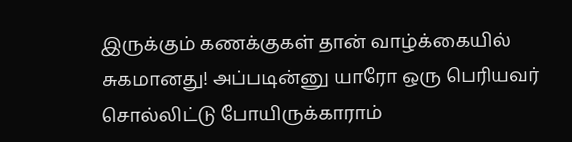இருக்கும் கணக்குகள் தான் வாழ்க்கையில் சுகமானது! அப்படின்னு யாரோ ஒரு பெரியவர் சொல்லிட்டு போயிருக்காராம்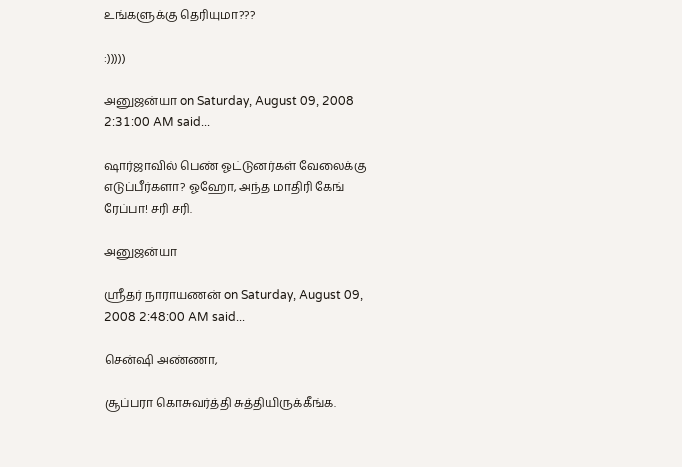உங்களுக்கு தெரியுமா???

:)))))

அனுஜன்யா on Saturday, August 09, 2008 2:31:00 AM said...

ஷார்ஜாவில் பெண் ஓட்டுனர்கள் வேலைக்கு எடுப்பீர்களா? ஓஹோ, அந்த மாதிரி கேங் ரேப்பா! சரி சரி.

அனுஜன்யா

ஸ்ரீதர் நாராயணன் on Saturday, August 09, 2008 2:48:00 AM said...

சென்ஷி அண்ணா,

சூப்பரா கொசுவர்த்தி சுத்தியிருக்கீங்க.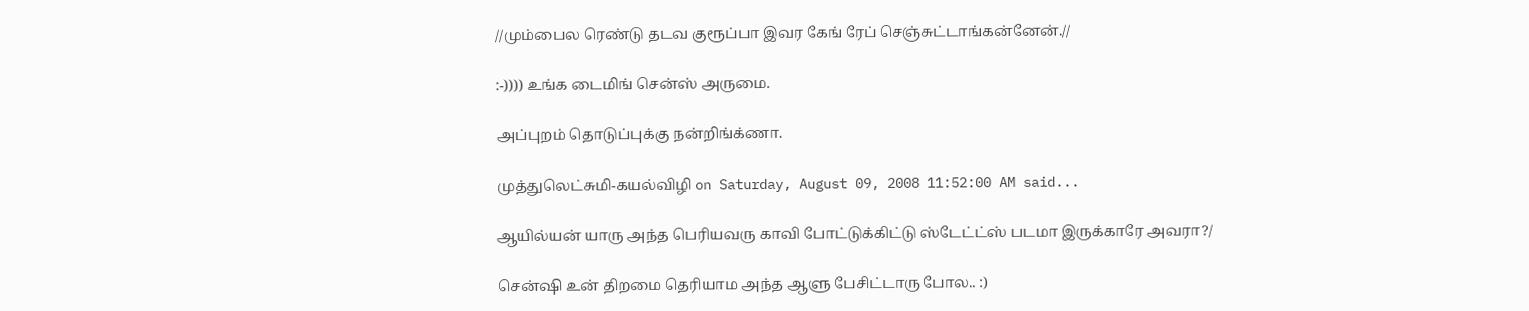//மும்பைல ரெண்டு தடவ குரூப்பா இவர கேங் ரேப் செஞ்சுட்டாங்கன்னேன்.//

:-)))) உங்க டைமிங் சென்ஸ் அருமை.

அப்புறம் தொடுப்புக்கு நன்றிங்க்ணா.

முத்துலெட்சுமி-கயல்விழி on Saturday, August 09, 2008 11:52:00 AM said...

ஆயில்யன் யாரு அந்த பெரியவரு காவி போட்டுக்கிட்டு ஸ்டேட்ட்ஸ் படமா இருக்காரே அவரா?/

சென்ஷி உன் திறமை தெரியாம அந்த ஆளு பேசிட்டாரு போல.. :)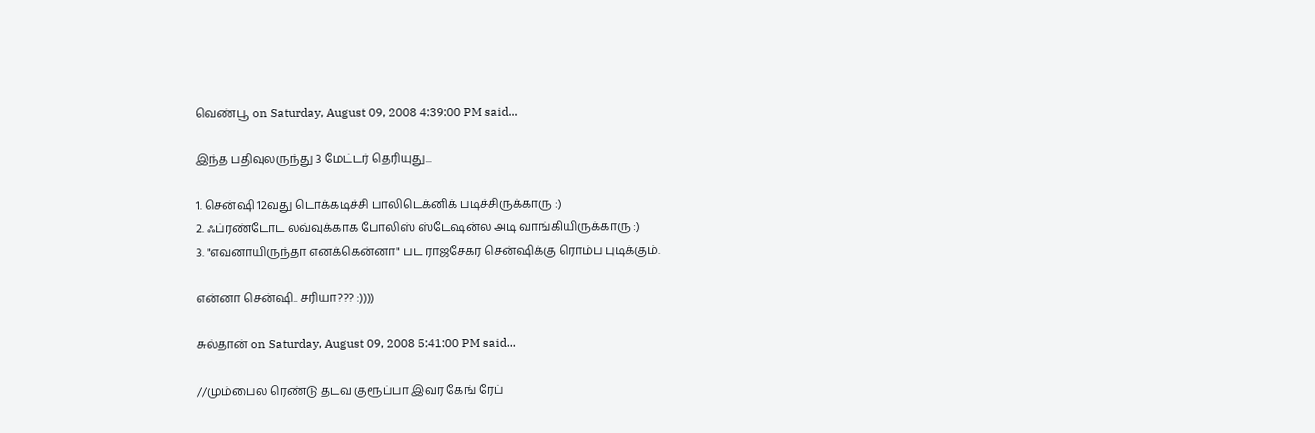வெண்பூ on Saturday, August 09, 2008 4:39:00 PM said...

இந்த பதிவுலருந்து 3 மேட்டர் தெரியுது...

1. சென்ஷி 12வது டொக்கடிச்சி பாலிடெக்னிக் படிச்சிருக்காரு :)
2. ஃப்ரண்டோட லவ்வுக்காக போலிஸ் ஸ்டேஷன்ல அடி வாங்கியிருக்காரு :)
3. "எவனாயிருந்தா எனக்கென்னா" பட ராஜசேகர சென்ஷிக்கு ரொம்ப புடிக்கும்.

என்னா சென்ஷி.. சரியா??? :))))

சுல்தான் on Saturday, August 09, 2008 5:41:00 PM said...

//மும்பைல ரெண்டு தடவ குரூப்பா இவர கேங் ரேப்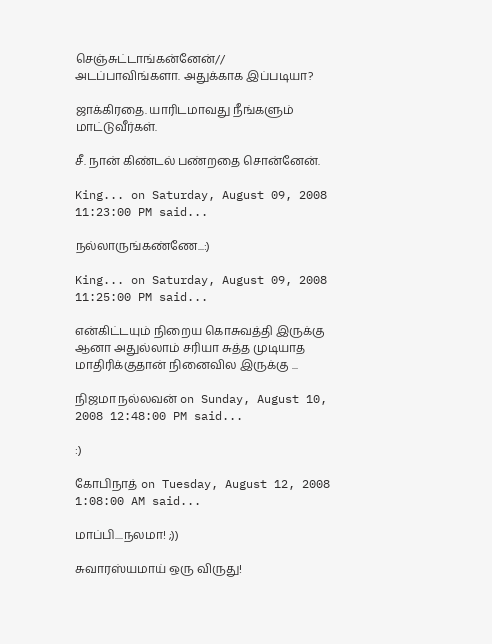செஞ்சுட்டாங்கன்னேன்//
அடப்பாவிங்களா. அதுக்காக இப்படியா?

ஜாக்கிரதை. யாரிடமாவது நீங்களும் மாட்டுவீர்கள்.

சீ. நான் கிண்டல் பண்றதை சொன்னேன்.

King... on Saturday, August 09, 2008 11:23:00 PM said...

நல்லாருங்கண்ணே...:)

King... on Saturday, August 09, 2008 11:25:00 PM said...

என்கிட்டயும் நிறைய கொசுவத்தி இருக்கு ஆனா அதுல்லாம் சரியா சுத்த முடியாத மாதிரிக்குதான் நினைவில இருக்கு ...

நிஜமா நல்லவன் on Sunday, August 10, 2008 12:48:00 PM said...

:)

கோபிநாத் on Tuesday, August 12, 2008 1:08:00 AM said...

மாப்பி....நலமா! ;))

சுவாரஸ்யமாய் ஒரு விருது!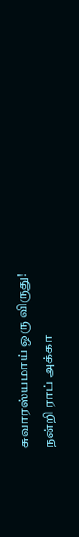சுவாரஸ்யமாய் ஒரு விருது!
நன்றி ராப் அக்கா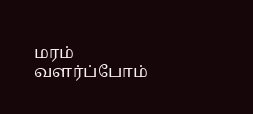மரம் வளர்ப்போம்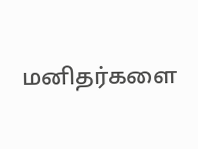மனிதர்களை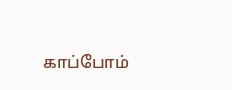காப்போம்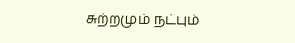சுற்றமும் நட்பும்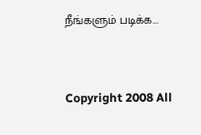நீங்களும் படிக்க...



Copyright 2008 All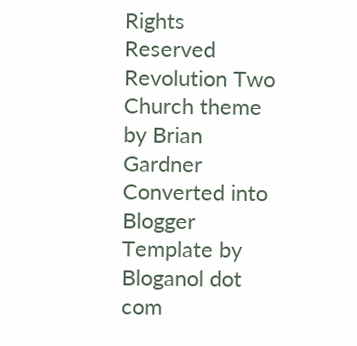Rights Reserved Revolution Two Church theme by Brian Gardner Converted into Blogger Template by Bloganol dot com